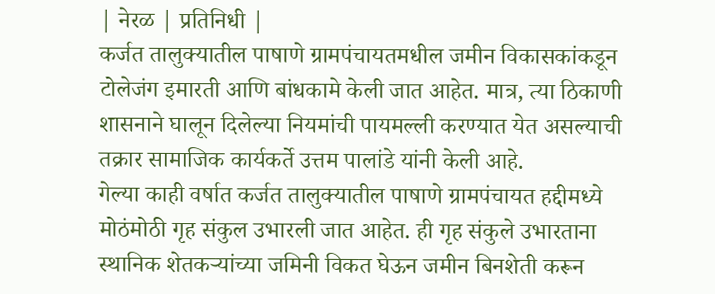| नेरळ | प्रतिनिधी |
कर्जत तालुक्यातील पाषाणे ग्रामपंचायतमधील जमीन विकासकांकडून टोलेजंग इमारती आणि बांधकामे केली जात आहेत. मात्र, त्या ठिकाणी शासनाने घालून दिलेल्या नियमांची पायमल्ली करण्यात येत असल्याची तक्रार सामाजिक कार्यकर्ते उत्तम पालांडे यांनी केली आहे.
गेल्या काही वर्षात कर्जत तालुक्यातील पाषाणे ग्रामपंचायत हद्दीमध्ये मोठंमोठी गृह संकुल उभारली जात आहेत. ही गृह संकुले उभारताना स्थानिक शेतकऱ्यांच्या जमिनी विकत घेऊन जमीन बिनशेती करून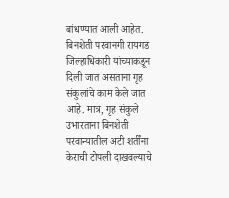बांधण्यात आली आहेत. बिनशेती परवानगी रायगड जिल्हाधिकारी यांच्याकडून दिली जात असताना गृह संकुलांचे काम केले जात आहे. मात्र, गृह संकुले उभारताना बिनशेती परवान्यातील अटी शर्तींना केराची टोपली दाखवल्याचे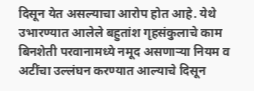दिसून येत असल्याचा आरोप होत आहे. येथे उभारण्यात आलेले बहुतांश गृहसंकुलाचे काम बिनशेती परवानामध्ये नमूद असणाऱ्या नियम व अटींचा उल्लंघन करण्यात आल्याचे दिसून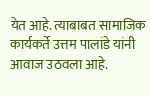येत आहे. त्याबाबत सामाजिक कार्यकर्ते उत्तम पालांडे यांनी आवाज उठवला आहे.